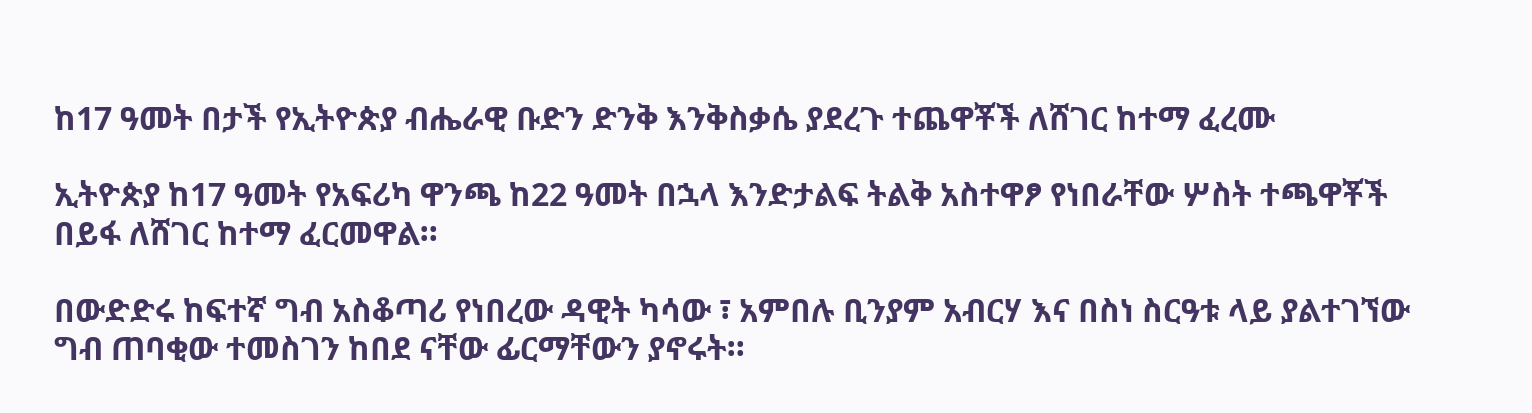ከ17 ዓመት በታች የኢትዮጵያ ብሔራዊ ቡድን ድንቅ እንቅስቃሴ ያደረጉ ተጨዋቾች ለሸገር ከተማ ፈረሙ

ኢትዮጵያ ከ17 ዓመት የአፍሪካ ዋንጫ ከ22 ዓመት በኋላ እንድታልፍ ትልቅ አስተዋፆ የነበራቸው ሦስት ተጫዋቾች በይፋ ለሸገር ከተማ ፈርመዋል።

በውድድሩ ከፍተኛ ግብ አስቆጣሪ የነበረው ዳዊት ካሳው ፣ አምበሉ ቢንያም አብርሃ እና በስነ ስርዓቱ ላይ ያልተገኘው ግብ ጠባቂው ተመስገን ከበደ ናቸው ፊርማቸውን ያኖሩት።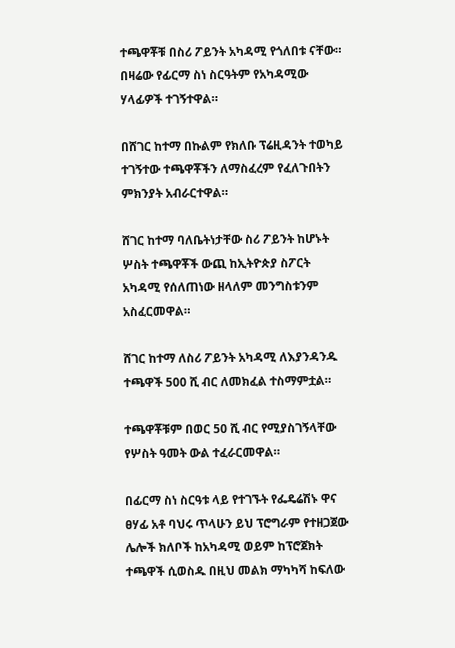ተጫዋቾቹ በስሪ ፖይንት አካዳሚ የጎለበቱ ናቸው። በዛሬው የፊርማ ስነ ስርዓትም የአካዳሚው ሃላፊዎች ተገኝተዋል።

በሸገር ከተማ በኩልም የክለቡ ፕሬዚዳንት ተወካይ ተገኝተው ተጫዋቾችን ለማስፈረም የፈለጉበትን ምክንያት አብራርተዋል።

ሸገር ከተማ ባለቤትነታቸው ስሪ ፖይንት ከሆኑት ሦስት ተጫዋቾች ውጪ ከኢትዮጵያ ስፖርት አካዳሚ የሰለጠነው ዘላለም መንግስቱንም አስፈርመዋል።

ሸገር ከተማ ለስሪ ፖይንት አካዳሚ ለእያንዳንዱ ተጫዋች 500 ሺ ብር ለመክፈል ተስማምቷል።

ተጫዋቾቹም በወር 50 ሺ ብር የሚያስገኝላቸው የሦስት ዓመት ውል ተፈራርመዋል።

በፊርማ ስነ ስርዓቱ ላይ የተገኙት የፌዴሬሽኑ ዋና ፀሃፊ አቶ ባህሩ ጥላሁን ይህ ፕሮግራም የተዘጋጀው ሌሎች ክለቦች ከአካዳሚ ወይም ከፕሮጀክት ተጫዋች ሲወስዱ በዚህ መልክ ማካካሻ ከፍለው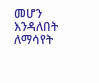መሆን እንዳለበት ለማሳየት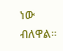ነው ብለዋል።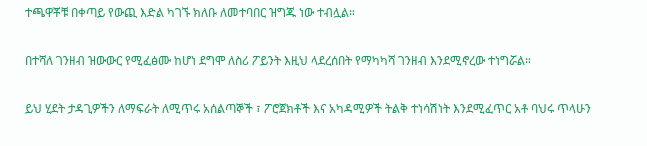ተጫዋቾቹ በቀጣይ የውጪ እድል ካገኙ ክለቡ ለመተባበር ዝግጁ ነው ተብሏል።

በተሻለ ገንዘብ ዝውውር የሚፈፅሙ ከሆነ ደግሞ ለስሪ ፖይንት እዚህ ላደረሰበት የማካካሻ ገንዘብ እንደሚኖረው ተነግሯል።

ይህ ሂደት ታዳጊዎችን ለማፍራት ለሚጥሩ አሰልጣኞች ፣ ፖሮጀክቶች እና አካዳሚዎች ትልቅ ተነሳሽነት እንደሚፈጥር አቶ ባህሩ ጥላሁን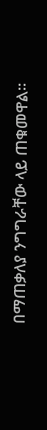በማጠቃለያ ንግግራቸው ላይ ጠቁመዋል።